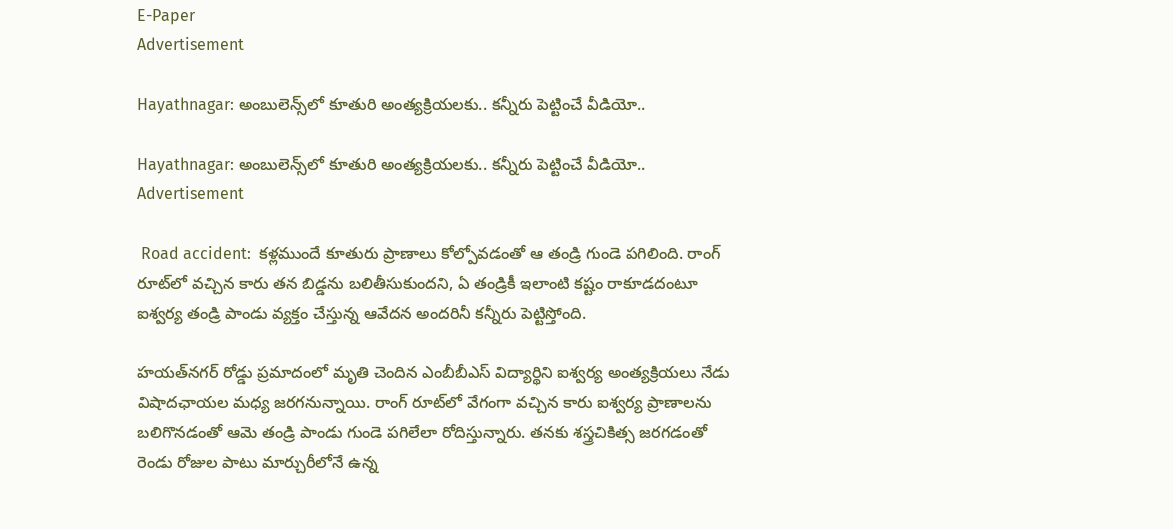E-Paper
Advertisement

Hayathnagar: అంబులెన్స్‌లో కూతురి అంత్యక్రియలకు.. కన్నీరు పెట్టించే వీడియో..

Hayathnagar: అంబులెన్స్‌లో కూతురి అంత్యక్రియలకు.. కన్నీరు పెట్టించే వీడియో..
Advertisement

 Road accident:  కళ్లముందే కూతురు ప్రాణాలు కోల్పోవడంతో ఆ తండ్రి గుండె పగిలింది. రాంగ్‌ రూట్‌లో వచ్చిన కారు తన బిడ్డను బలితీసుకుందని, ఏ తండ్రికీ ఇలాంటి కష్టం రాకూడదంటూ ఐశ్వర్య తండ్రి పాండు వ్యక్తం చేస్తున్న ఆవేదన అందరినీ కన్నీరు పెట్టిస్తోంది.

హయత్‌నగర్ రోడ్డు ప్రమాదంలో మృతి చెందిన ఎంబీబీఎస్ విద్యార్థిని ఐశ్వర్య అంత్యక్రియలు నేడు విషాదఛాయల మధ్య జరగనున్నాయి. రాంగ్ రూట్‌లో వేగంగా వచ్చిన కారు ఐశ్వర్య ప్రాణాలను బలిగొనడంతో ఆమె తండ్రి పాండు గుండె పగిలేలా రోదిస్తున్నారు. తనకు శస్త్రచికిత్స జరగడంతో రెండు రోజుల పాటు మార్చురీలోనే ఉన్న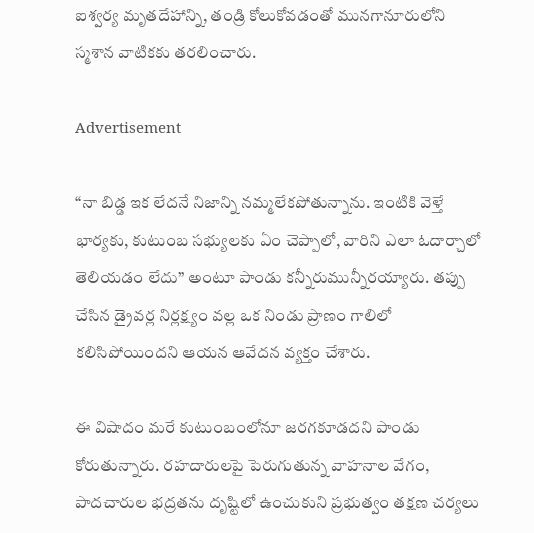ఐశ్వర్య మృతదేహాన్ని, తండ్రి కోలుకోవడంతో మునగానూరులోని స్మశాన వాటికకు తరలించారు.

Advertisement

“నా బిడ్డ ఇక లేదనే నిజాన్ని నమ్మలేకపోతున్నాను. ఇంటికి వెళ్తే భార్యకు, కుటుంబ సభ్యులకు ఏం చెప్పాలో, వారిని ఎలా ఓదార్చాలో తెలియడం లేదు” అంటూ పాండు కన్నీరుమున్నీరయ్యారు. తప్పు చేసిన డ్రైవర్ల నిర్లక్ష్యం వల్ల ఒక నిండు ప్రాణం గాలిలో కలిసిపోయిందని ఆయన ఆవేదన వ్యక్తం చేశారు.

ఈ విషాదం మరే కుటుంబంలోనూ జరగకూడదని పాండు కోరుతున్నారు. రహదారులపై పెరుగుతున్న వాహనాల వేగం, పాదచారుల భద్రతను దృష్టిలో ఉంచుకుని ప్రభుత్వం తక్షణ చర్యలు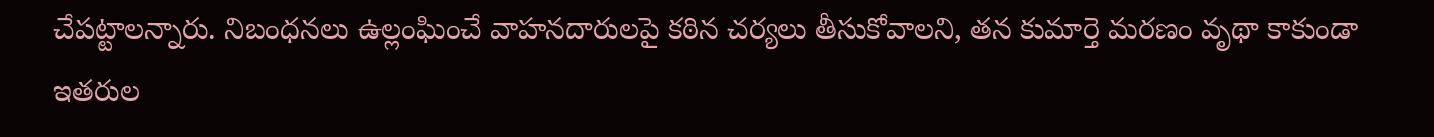చేపట్టాలన్నారు. నిబంధనలు ఉల్లంఘించే వాహనదారులపై కఠిన చర్యలు తీసుకోవాలని, తన కుమార్తె మరణం వృథా కాకుండా ఇతరుల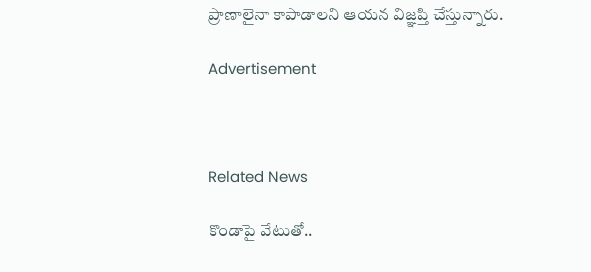ప్రాణాలైనా కాపాడాలని ఆయన విజ్ఞప్తి చేస్తున్నారు.

Advertisement



Related News

కొండాపై వేటుతో..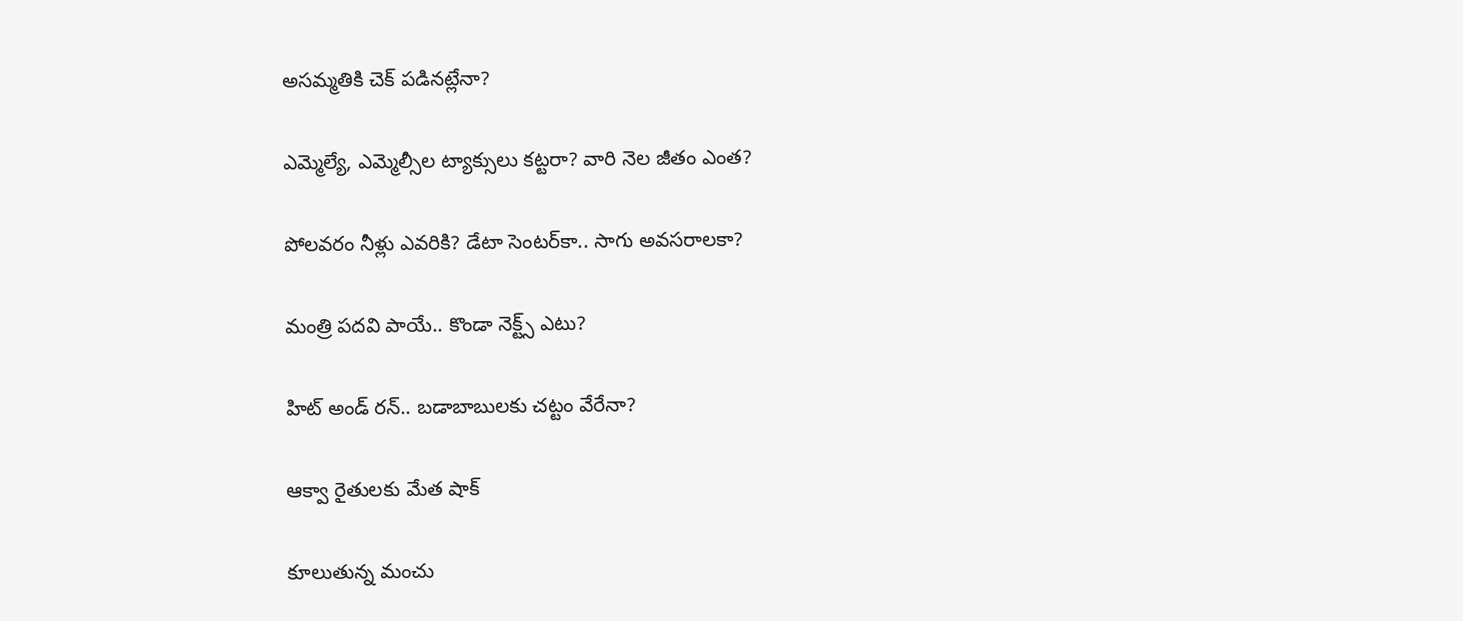అసమ్మతికి చెక్ పడినట్లేనా?

ఎమ్మెల్యే, ఎమ్మెల్సీల ట్యాక్సులు కట్టరా? వారి నెల జీతం ఎంత?

పోలవరం నీళ్లు ఎవరికి? డేటా సెంటర్‌కా.. సాగు అవసరాలకా?

మంత్రి పదవి పాయే.. కొండా నెక్ట్స్ ఎటు?

హిట్ అండ్ రన్.. బడాబాబులకు చట్టం వేరేనా?

ఆక్వా రైతులకు మేత షాక్

కూలుతున్న మంచు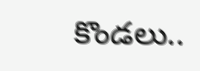కొండలు..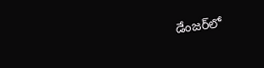డేంజర్‌‌లో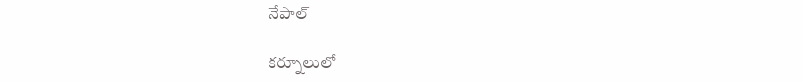నేపాల్

కర్నూలులో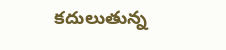కదులుతున్న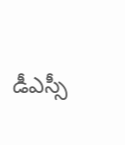డీఎస్సీ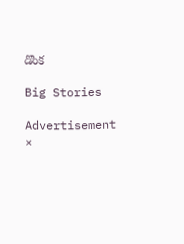డొంక

Big Stories

Advertisement
×